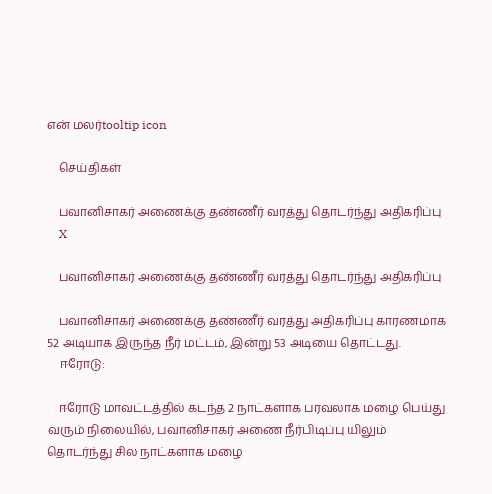என் மலர்tooltip icon

    செய்திகள்

    பவானிசாகர் அணைக்கு தண்ணீர் வரத்து தொடர்ந்து அதிகரிப்பு
    X

    பவானிசாகர் அணைக்கு தண்ணீர் வரத்து தொடர்ந்து அதிகரிப்பு

    பவானிசாகர் அணைக்கு தண்ணீர் வரத்து அதிகரிப்பு காரணமாக 52 அடியாக இருந்த நீர் மட்டம், இன்று 53 அடியை தொட்டது.
    ஈரோடு:

    ஈரோடு மாவட்டத்தில் கடந்த 2 நாட்களாக பரவலாக மழை பெய்து வரும் நிலையில், பவானிசாகர் அணை நீர்பிடிப்பு யிலும் தொடர்ந்து சில நாட்களாக மழை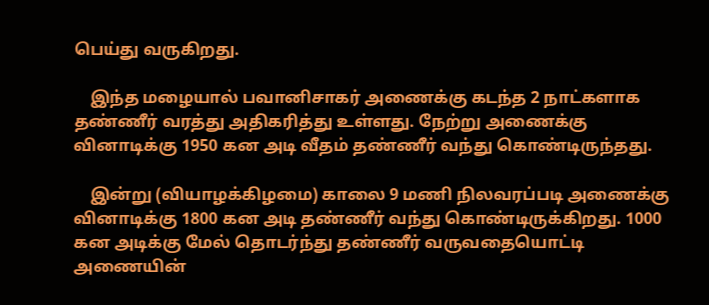பெய்து வருகிறது.

    இந்த மழையால் பவானிசாகர் அணைக்கு கடந்த 2 நாட்களாக தண்ணீர் வரத்து அதிகரித்து உள்ளது. நேற்று அணைக்கு வினாடிக்கு 1950 கன அடி வீதம் தண்ணீர் வந்து கொண்டிருந்தது.

    இன்று (வியாழக்கிழமை) காலை 9 மணி நிலவரப்படி அணைக்கு வினாடிக்கு 1800 கன அடி தண்ணீர் வந்து கொண்டிருக்கிறது. 1000 கன அடிக்கு மேல் தொடர்ந்து தண்ணீர் வருவதையொட்டி அணையின்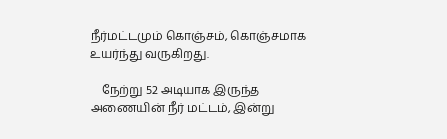நீர்மட்டமும் கொஞ்சம், கொஞ்சமாக உயர்ந்து வருகிறது.

    நேற்று 52 அடியாக இருந்த அணையின் நீர் மட்டம், இன்று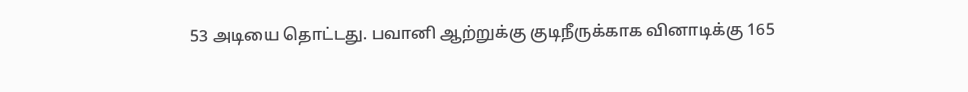53 அடியை தொட்டது. பவானி ஆற்றுக்கு குடிநீருக்காக வினாடிக்கு 165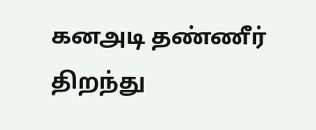கனஅடி தண்ணீர் திறந்து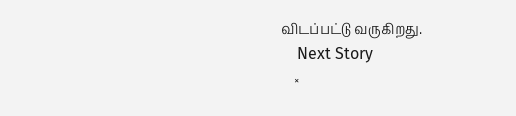விடப்பட்டு வருகிறது.
    Next Story
    ×